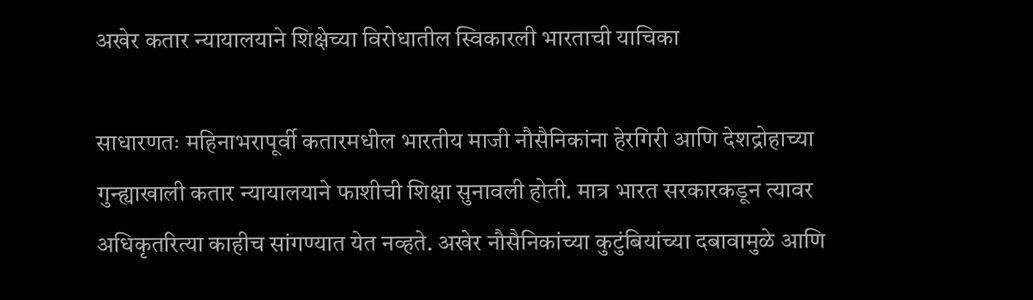अखेर कतार न्यायालयाने शिक्षेच्या विरोधातील स्विकारली भारताची याचिका

साधारणतः महिनाभरापूर्वी कतारमधील भारतीय माजी नौसैनिकांना हेरगिरी आणि देशद्रोहाच्या गुन्ह्याखाली कतार न्यायालयाने फाशीची शिक्षा सुनावली होती. मात्र भारत सरकारकडून त्यावर अधिकृतरित्या काहीच सांगण्यात येत नव्हते. अखेर नौसैनिकांच्या कुटुंबियांच्या दबावामुळे आणि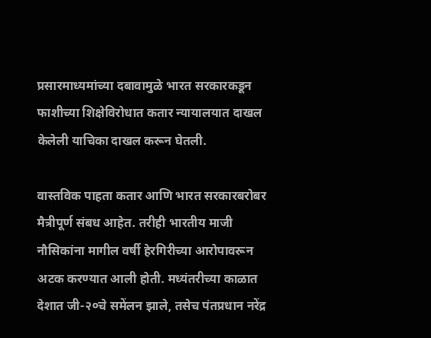प्रसारमाध्यमांच्या दबावामुळे भारत सरकारकडून फाशीच्या शिक्षेविरोधात कतार न्यायालयात दाखल केलेली याचिका दाखल करून घेतली.

वास्तविक पाहता कतार आणि भारत सरकारबरोबर मैत्रीपूर्ण संबध आहेत. तरीही भारतीय माजी नौसिकांना मागील वर्षी हेरगिरीच्या आरोपावरून अटक करण्यात आली होती. मध्यंतरीच्या काळात देशात जी-२०चे समेंलन झाले, तसेच पंतप्रधान नरेंद्र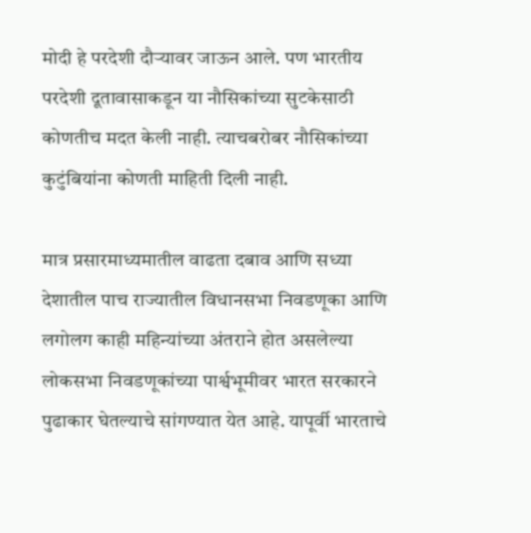मोदी हे परदेशी दौऱ्यावर जाऊन आले. पण भारतीय परदेशी दूतावासाकडून या नौसिकांच्या सुटकेसाठी कोणतीच मदत केली नाही. त्याचबरोबर नौसिकांच्या कुटुंबियांना कोणती माहिती दिली नाही.

मात्र प्रसारमाध्यमातील वाढता दबाव आणि सध्या देशातील पाच राज्यातील विधानसभा निवडणूका आणि लगोलग काही महिन्यांच्या अंतराने होत असलेल्या लोकसभा निवडणूकांच्या पार्श्वभूमीवर भारत सरकारने पुढाकार घेतल्याचे सांगण्यात येत आहे. यापूर्वी भारताचे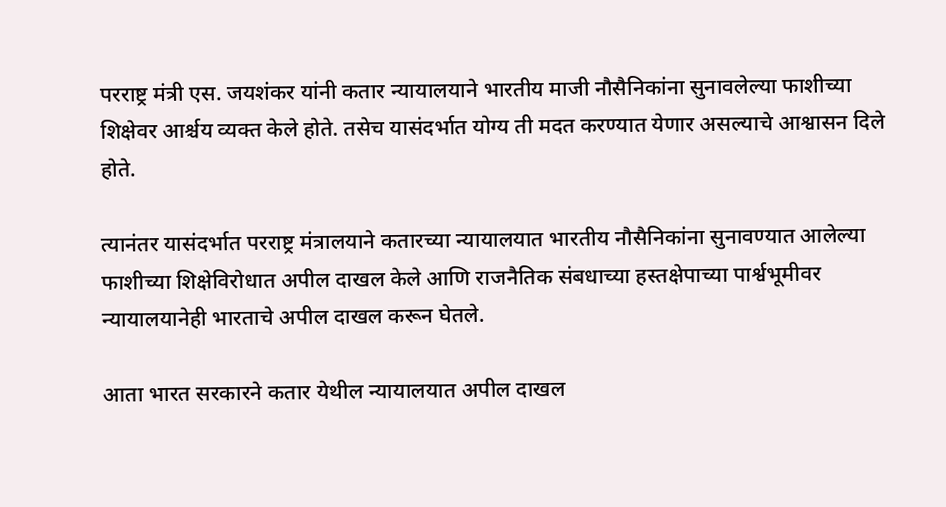परराष्ट्र मंत्री एस. जयशंकर यांनी कतार न्यायालयाने भारतीय माजी नौसैनिकांना सुनावलेल्या फाशीच्या शिक्षेवर आर्श्चय व्यक्त केले होते. तसेच यासंदर्भात योग्य ती मदत करण्यात येणार असल्याचे आश्वासन दिले होते.

त्यानंतर यासंदर्भात परराष्ट्र मंत्रालयाने कतारच्या न्यायालयात भारतीय नौसैनिकांना सुनावण्यात आलेल्या फाशीच्या शिक्षेविरोधात अपील दाखल केले आणि राजनैतिक संबधाच्या हस्तक्षेपाच्या पार्श्वभूमीवर न्यायालयानेही भारताचे अपील दाखल करून घेतले.

आता भारत सरकारने कतार येथील न्यायालयात अपील दाखल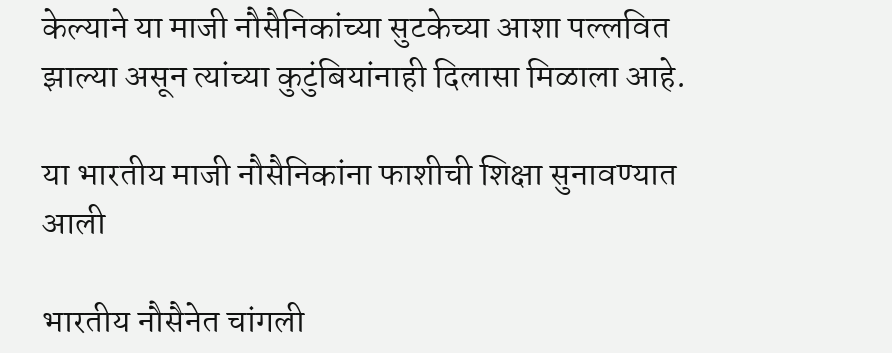केल्याने या माजी नौसैनिकांच्या सुटकेच्या आशा पल्लवित झाल्या असून त्यांच्या कुटुंबियांनाही दिलासा मिळाला आहे.

या भारतीय माजी नौसैनिकांना फाशीची शिक्षा सुनावण्यात आली

भारतीय नौसैनेत चांगली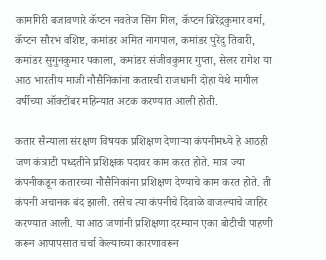कामगिरी बजावणारे कॅप्टन नवतेज सिंग गिल, कॅप्टन ब्रिरेंद्रकुमार वर्मा, कॅप्टन सौरभ वशिष्ट, कमांडर अमित नागपाल, कमांडर पुरेंदु तिवारी, कमांडर सुगुनकुमार पकाला, कमांडर संजीवकुमार गुप्ता, सेलर रागेश या आठ भारतीय माजी नौसैनिकांना कतारची राजधानी दोहा येथे मागील वर्षीच्या ऑक्टोंबर महिन्यात अटक करण्यात आली होती.

कतार सैन्याला संरक्षण विषयक प्रशिक्षण देणाऱ्या कंपनीमध्ये हे आठही जण कंत्राटी पध्दतीने प्रशिक्षक पदावर काम करत होते. मात्र ज्या कंपनीकडून कतारच्या नौसैनिकांना प्रशिक्षण देण्याचे काम करत होते. ती कंपनी अचानक बंद झाली. तसेच त्या कंपनीचे दिवाळे वाजल्याचे जाहिर करण्यात आली. या आठ जणांनी प्रशिक्षणा दरम्यान एका बोटीची पाहणी करून आपापसात चर्चा केल्याच्या कारणावरून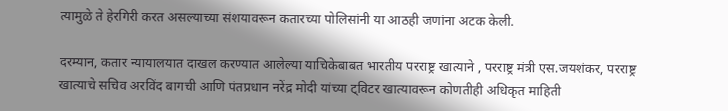त्यामुळे ते हेरगिरी करत असल्याच्या संशयावरून कतारच्या पोलिसांनी या आठही जणांना अटक केली.

दरम्यान, कतार न्यायालयात दाखल करण्यात आलेल्या याचिकेबाबत भारतीय परराष्ट्र खात्याने , परराष्ट्र मंत्री एस.जयशंकर, परराष्ट्र खात्याचे सचिव अरविंद बागची आणि पंतप्रधान नरेंद्र मोदी यांच्या ट्विटर खात्यावरून कोणतीही अधिकृत माहिती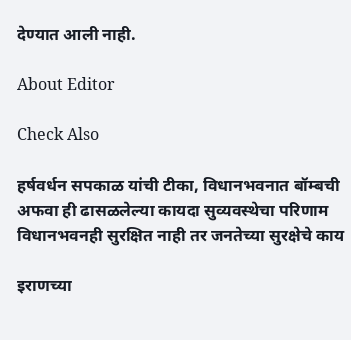देण्यात आली नाही.

About Editor

Check Also

हर्षवर्धन सपकाळ यांची टीका, विधानभवनात बॉम्बची अफवा ही ढासळलेल्या कायदा सुव्यवस्थेचा परिणाम विधानभवनही सुरक्षित नाही तर जनतेच्या सुरक्षेचे काय

इराणच्या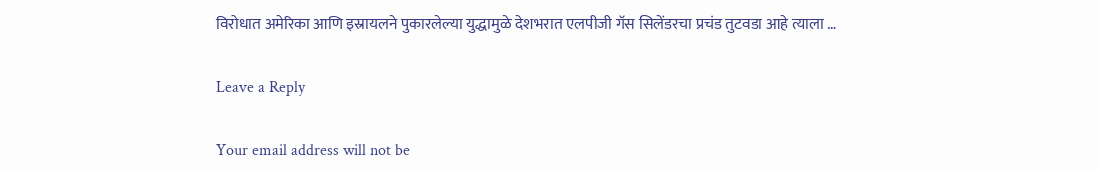विरोधात अमेरिका आणि इस्रायलने पुकारलेल्या युद्धामुळे देशभरात एलपीजी गॅस सिलेंडरचा प्रचंड तुटवडा आहे त्याला …

Leave a Reply

Your email address will not be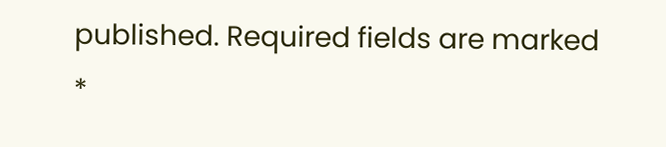published. Required fields are marked *